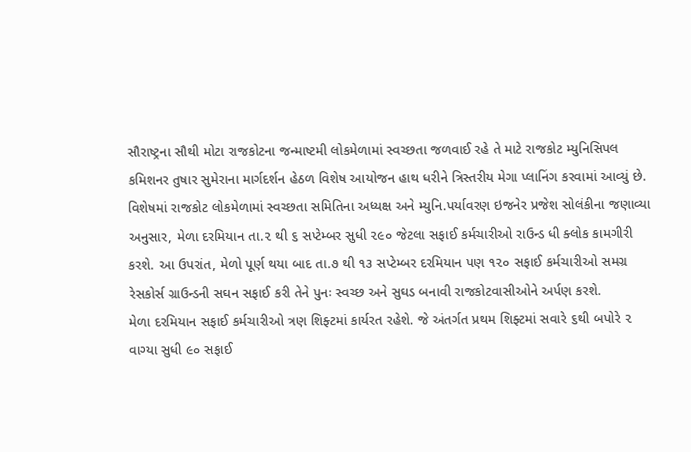સૌરાષ્ટ્રના સૌથી મોટા રાજકોટના જન્માષ્ટમી લોકમેળામાં સ્વચ્છતા જળવાઈ રહે તે માટે રાજકોટ મ્યુનિસિપલ કમિશનર તુષાર સુમેરાના માર્ગદર્શન હેઠળ વિશેષ આયોજન હાથ ધરીને ત્રિસ્તરીય મેગા પ્લાનિંગ કરવામાં આવ્યું છે.
વિશેષમાં રાજકોટ લોકમેળામાં સ્વચ્છતા સમિતિના અધ્યક્ષ અને મ્યુનિ.પર્યાવરણ ઇજનેર પ્રજેશ સોલંકીના જણાવ્યા અનુસાર, મેળા દરમિયાન તા.૨ થી ૬ સપ્ટેમ્બર સુધી ૨૯૦ જેટલા સફાઈ કર્મચારીઓ રાઉન્ડ ધી ક્લોક કામગીરી કરશે. આ ઉપરાંત, મેળો પૂર્ણ થયા બાદ તા.૭ થી ૧૩ સપ્ટેમ્બર દરમિયાન પણ ૧૨૦ સફાઈ કર્મચારીઓ સમગ્ર રેસકોર્સ ગ્રાઉન્ડની સઘન સફાઈ કરી તેને પુનઃ સ્વચ્છ અને સુઘડ બનાવી રાજકોટવાસીઓને અર્પણ કરશે.
મેળા દરમિયાન સફાઈ કર્મચારીઓ ત્રણ શિફ્ટમાં કાર્યરત રહેશે. જે અંતર્ગત પ્રથમ શિફ્ટમાં સવારે ૬થી બપોરે ૨ વાગ્યા સુધી ૯૦ સફાઈ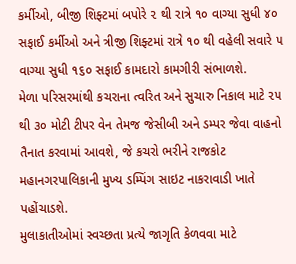કર્મીઓ, બીજી શિફ્ટમાં બપોરે ૨ થી રાત્રે ૧૦ વાગ્યા સુધી ૪૦ સફાઈ કર્મીઓ અને ત્રીજી શિફ્ટમાં રાત્રે ૧૦ થી વહેલી સવારે ૫ વાગ્યા સુધી ૧૬૦ સફાઈ કામદારો કામગીરી સંભાળશે.
મેળા પરિસરમાંથી કચરાના ત્વરિત અને સુચારુ નિકાલ માટે ૨૫ થી ૩૦ મોટી ટીપર વેન તેમજ જેસીબી અને ડમ્પર જેવા વાહનો તૈનાત કરવામાં આવશે, જે કચરો ભરીને રાજકોટ મહાનગરપાલિકાની મુખ્ય ડમ્પિંગ સાઇટ નાકરાવાડી ખાતે પહોંચાડશે.
મુલાકાતીઓમાં સ્વચ્છતા પ્રત્યે જાગૃતિ કેળવવા માટે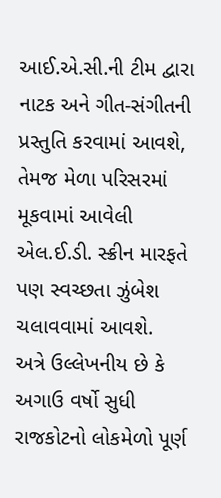આઈ.એ.સી.ની ટીમ દ્વારા નાટક અને ગીત-સંગીતની પ્રસ્તુતિ કરવામાં આવશે, તેમજ મેળા પરિસરમાં મૂકવામાં આવેલી એલ.ઈ.ડી. સ્ક્રીન મારફતે પણ સ્વચ્છતા ઝુંબેશ ચલાવવામાં આવશે.
અત્રે ઉલ્લેખનીય છે કે અગાઉ વર્ષો સુધી રાજકોટનો લોકમેળો પૂર્ણ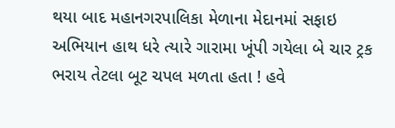થયા બાદ મહાનગરપાલિકા મેળાના મેદાનમાં સફાઇ અભિયાન હાથ ધરે ત્યારે ગારામા ખૂંપી ગયેલા બે ચાર ટ્રક ભરાય તેટલા બૂટ ચપલ મળતા હતા ! હવે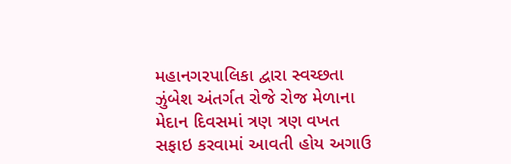મહાનગરપાલિકા દ્વારા સ્વચ્છતા ઝુંબેશ અંતર્ગત રોજે રોજ મેળાના મેદાન દિવસમાં ત્રણ ત્રણ વખત સફાઇ કરવામાં આવતી હોય અગાઉ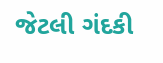જેટલી ગંદકી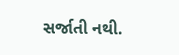સર્જાતી નથી.